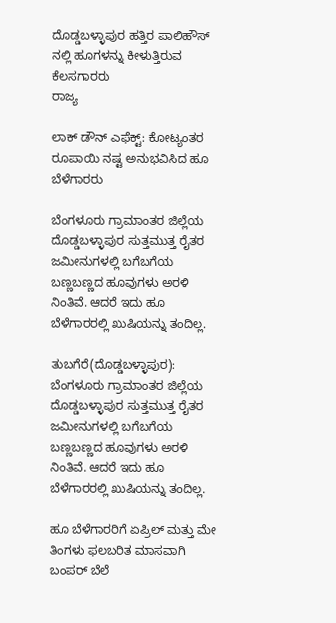ದೊಡ್ಡಬಳ್ಳಾಪುರ ಹತ್ತಿರ ಪಾಲಿಹೌಸ್ ನಲ್ಲಿ ಹೂಗಳನ್ನು ಕೀಳುತ್ತಿರುವ ಕೆಲಸಗಾರರು
ರಾಜ್ಯ

ಲಾಕ್ ಡೌನ್ ಎಫೆಕ್ಟ್: ಕೋಟ್ಯಂತರ ರೂಪಾಯಿ ನಷ್ಟ ಅನುಭವಿಸಿದ ಹೂ ಬೆಳೆಗಾರರು

ಬೆಂಗಳೂರು ಗ್ರಾಮಾಂತರ ಜಿಲ್ಲೆಯ ದೊಡ್ಡಬಳ್ಳಾಪುರ ಸುತ್ತಮುತ್ತ ರೈತರ ಜಮೀನುಗಳಲ್ಲಿ ಬಗೆಬಗೆಯ ಬಣ್ಣಬಣ್ಣದ ಹೂವುಗಳು ಅರಳಿ ನಿಂತಿವೆ. ಆದರೆ ಇದು ಹೂ ಬೆಳೆಗಾರರಲ್ಲಿ ಖುಷಿಯನ್ನು ತಂದಿಲ್ಲ.

ತುಬಗೆರೆ(ದೊಡ್ಡಬಳ್ಳಾಪುರ): ಬೆಂಗಳೂರು ಗ್ರಾಮಾಂತರ ಜಿಲ್ಲೆಯ ದೊಡ್ಡಬಳ್ಳಾಪುರ ಸುತ್ತಮುತ್ತ ರೈತರ ಜಮೀನುಗಳಲ್ಲಿ ಬಗೆಬಗೆಯ ಬಣ್ಣಬಣ್ಣದ ಹೂವುಗಳು ಅರಳಿ ನಿಂತಿವೆ. ಆದರೆ ಇದು ಹೂ ಬೆಳೆಗಾರರಲ್ಲಿ ಖುಷಿಯನ್ನು ತಂದಿಲ್ಲ.

ಹೂ ಬೆಳೆಗಾರರಿಗೆ ಏಪ್ರಿಲ್ ಮತ್ತು ಮೇ ತಿಂಗಳು ಫಲಬರಿತ ಮಾಸವಾಗಿ ಬಂಪರ್ ಬೆಲೆ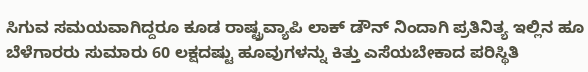ಸಿಗುವ ಸಮಯವಾಗಿದ್ದರೂ ಕೂಡ ರಾಷ್ಟ್ರವ್ಯಾಪಿ ಲಾಕ್ ಡೌನ್ ನಿಂದಾಗಿ ಪ್ರತಿನಿತ್ಯ ಇಲ್ಲಿನ ಹೂ ಬೆಳೆಗಾರರು ಸುಮಾರು 60 ಲಕ್ಷದಷ್ಟು ಹೂವುಗಳನ್ನು ಕಿತ್ತು ಎಸೆಯಬೇಕಾದ ಪರಿಸ್ಥಿತಿ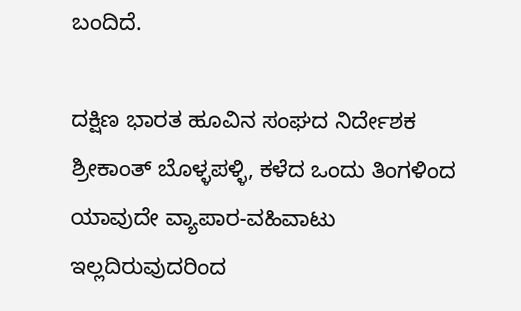ಬಂದಿದೆ.

ದಕ್ಷಿಣ ಭಾರತ ಹೂವಿನ ಸಂಘದ ನಿರ್ದೇಶಕ ಶ್ರೀಕಾಂತ್ ಬೊಳ್ಳಪಳ್ಳಿ, ಕಳೆದ ಒಂದು ತಿಂಗಳಿಂದ ಯಾವುದೇ ವ್ಯಾಪಾರ-ವಹಿವಾಟು ಇಲ್ಲದಿರುವುದರಿಂದ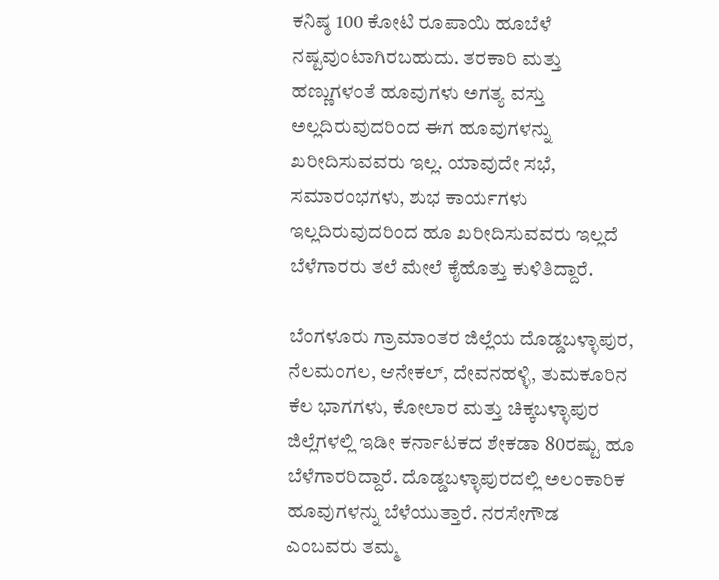ಕನಿಷ್ಠ 100 ಕೋಟಿ ರೂಪಾಯಿ ಹೂಬೆಳೆ ನಷ್ಟವುಂಟಾಗಿರಬಹುದು. ತರಕಾರಿ ಮತ್ತು ಹಣ್ಣುಗಳಂತೆ ಹೂವುಗಳು ಅಗತ್ಯ ವಸ್ತು ಅಲ್ಲದಿರುವುದರಿಂದ ಈಗ ಹೂವುಗಳನ್ನು ಖರೀದಿಸುವವರು ಇಲ್ಲ. ಯಾವುದೇ ಸಭೆ, ಸಮಾರಂಭಗಳು, ಶುಭ ಕಾರ್ಯಗಳು ಇಲ್ಲದಿರುವುದರಿಂದ ಹೂ ಖರೀದಿಸುವವರು ಇಲ್ಲದೆ ಬೆಳೆಗಾರರು ತಲೆ ಮೇಲೆ ಕೈಹೊತ್ತು ಕುಳಿತಿದ್ದಾರೆ.

ಬೆಂಗಳೂರು ಗ್ರಾಮಾಂತರ ಜಿಲ್ಲೆಯ ದೊಡ್ಡಬಳ್ಳಾಪುರ, ನೆಲಮಂಗಲ, ಆನೇಕಲ್, ದೇವನಹಳ್ಳಿ, ತುಮಕೂರಿನ ಕೆಲ ಭಾಗಗಳು, ಕೋಲಾರ ಮತ್ತು ಚಿಕ್ಕಬಳ್ಳಾಪುರ ಜಿಲ್ಲೆಗಳಲ್ಲಿ ಇಡೀ ಕರ್ನಾಟಕದ ಶೇಕಡಾ 80ರಷ್ಟು ಹೂ ಬೆಳೆಗಾರರಿದ್ದಾರೆ. ದೊಡ್ಡಬಳ್ಳಾಪುರದಲ್ಲಿ ಅಲಂಕಾರಿಕ ಹೂವುಗಳನ್ನು ಬೆಳೆಯುತ್ತಾರೆ. ನರಸೇಗೌಡ ಎಂಬವರು ತಮ್ಮ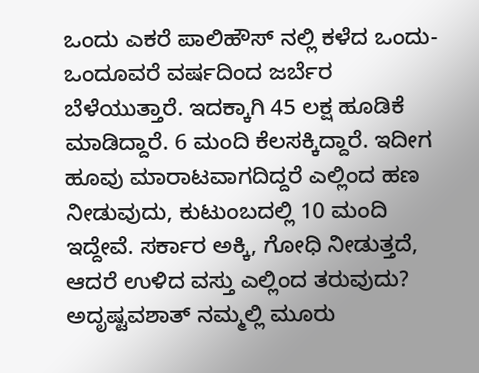ಒಂದು ಎಕರೆ ಪಾಲಿಹೌಸ್ ನಲ್ಲಿ ಕಳೆದ ಒಂದು-ಒಂದೂವರೆ ವರ್ಷದಿಂದ ಜರ್ಬೆರ ಬೆಳೆಯುತ್ತಾರೆ. ಇದಕ್ಕಾಗಿ 45 ಲಕ್ಷ ಹೂಡಿಕೆ ಮಾಡಿದ್ದಾರೆ. 6 ಮಂದಿ ಕೆಲಸಕ್ಕಿದ್ದಾರೆ. ಇದೀಗ ಹೂವು ಮಾರಾಟವಾಗದಿದ್ದರೆ ಎಲ್ಲಿಂದ ಹಣ ನೀಡುವುದು, ಕುಟುಂಬದಲ್ಲಿ 10 ಮಂದಿ ಇದ್ದೇವೆ. ಸರ್ಕಾರ ಅಕ್ಕಿ, ಗೋಧಿ ನೀಡುತ್ತದೆ, ಆದರೆ ಉಳಿದ ವಸ್ತು ಎಲ್ಲಿಂದ ತರುವುದು? ಅದೃಷ್ಟವಶಾತ್ ನಮ್ಮಲ್ಲಿ ಮೂರು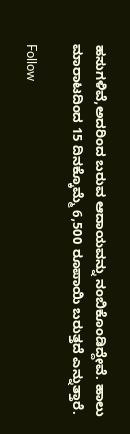ಹಸುಗಳಿವೆ,ಅದರಿಂದ ಬರುವ ಆದಾಯವನ್ನು ನಂಬಿಕೊಂಡಿದ್ದೇವೆ. ಹಾಲು ಮಾರಾಟದಿಂದ 15 ದಿನಕ್ಕೊಮ್ಮೆ 6,500 ರೂಪಾಯಿ ಬರುತ್ತದೆ ಎನ್ನುತ್ತಾರೆ.

Follow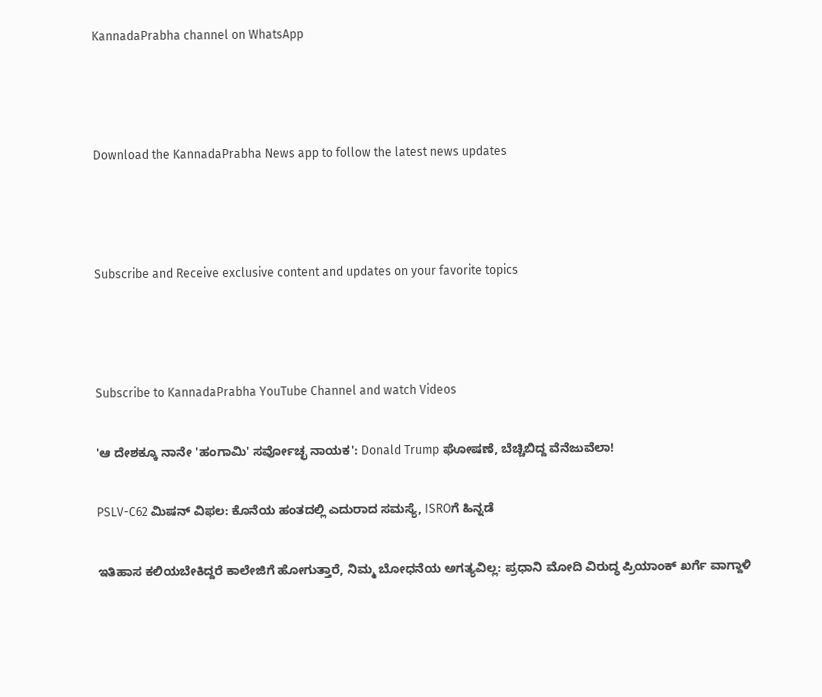KannadaPrabha channel on WhatsApp



Download the KannadaPrabha News app to follow the latest news updates



Subscribe and Receive exclusive content and updates on your favorite topics



Subscribe to KannadaPrabha YouTube Channel and watch Videos

'ಆ ದೇಶಕ್ಕೂ ನಾನೇ 'ಹಂಗಾಮಿ' ಸರ್ವೋಚ್ಛ ನಾಯಕ': Donald Trump ಘೋಷಣೆ, ಬೆಚ್ಚಿಬಿದ್ದ ವೆನೆಜುವೆಲಾ!

PSLV-C62 ಮಿಷನ್ ವಿಫಲ: ಕೊನೆಯ ಹಂತದಲ್ಲಿ ಎದುರಾದ ಸಮಸ್ಯೆ, ISROಗೆ ಹಿನ್ನಡೆ

ಇತಿಹಾಸ ಕಲಿಯಬೇಕಿದ್ದರೆ ಕಾಲೇಜಿಗೆ ಹೋಗುತ್ತಾರೆ, ನಿಮ್ಮ ಬೋಧನೆಯ ಅಗತ್ಯವಿಲ್ಲ: ಪ್ರಧಾನಿ ಮೋದಿ ವಿರುದ್ಧ ಪ್ರಿಯಾಂಕ್ ಖರ್ಗೆ ವಾಗ್ದಾಳಿ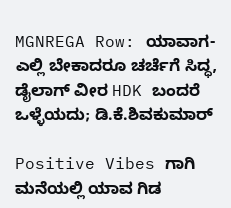MGNREGA Row: ಯಾವಾಗ-ಎಲ್ಲಿ ಬೇಕಾದರೂ ಚರ್ಚೆಗೆ ಸಿದ್ಧ, ಡೈಲಾಗ್‌ ವೀರ HDK ಬಂದರೆ ಒಳ್ಳೆಯದು; ಡಿ.ಕೆ.ಶಿವಕುಮಾರ್

Positive Vibes ಗಾಗಿ ಮನೆಯಲ್ಲಿ ಯಾವ ಗಿಡ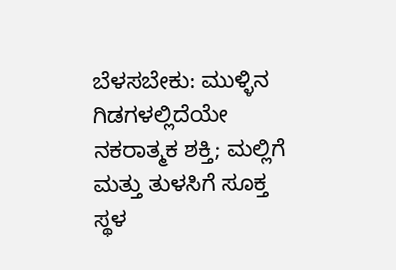ಬೆಳಸಬೇಕು: ಮುಳ್ಳಿನ ಗಿಡಗಳಲ್ಲಿದೆಯೇ ನಕರಾತ್ಮಕ ಶಕ್ತಿ; ಮಲ್ಲಿಗೆ ಮತ್ತು ತುಳಸಿಗೆ ಸೂಕ್ತ ಸ್ಥಳ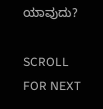ಯಾವುದು?

SCROLL FOR NEXT